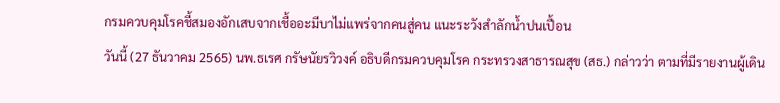กรมควบคุมโรคชี้สมองอักเสบจากเชื้ออะมีบาไม่แพร่จากคนสู่คน แนะระวังสำลักน้ำปนเปื้อน
วันนี้ (27 ธันวาคม 2565) นพ.ธเรศ กรัษนัยรวิวงค์ อธิบดีกรมควบคุมโรค กระทรวงสาธารณสุข (สธ.) กล่าวว่า ตามที่มีรายงานผู้เดิน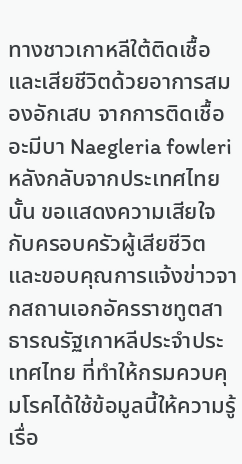ทางชาวเกาหลีใต้ติดเชื้อและเสียชีวิตด้วยอาการสมองอักเสบ จากการติดเชื้ออะมีบา Naegleria fowleri หลังกลับจากประเทศไทยนั้น ขอแสดงความเสียใจกับครอบครัวผู้เสียชีวิต และขอบคุณการแจ้งข่าวจากสถานเอกอัครราชทูตสาธารณรัฐเกาหลีประจำประเทศไทย ที่ทำให้กรมควบคุมโรคได้ใช้ข้อมูลนี้ให้ความรู้เรื่อ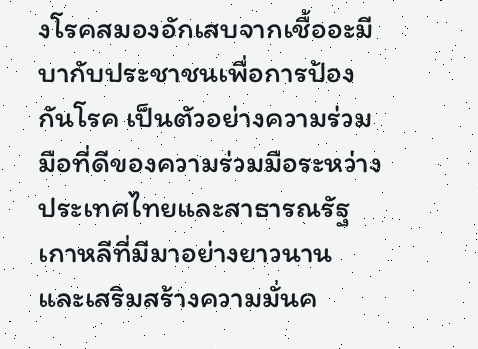งโรคสมองอักเสบจากเชื้ออะมีบากับประชาชนเพื่อการป้องกันโรค เป็นตัวอย่างความร่วมมือที่ดีของความร่วมมือระหว่างประเทศไทยและสาธารณรัฐเกาหลีที่มีมาอย่างยาวนาน และเสริมสร้างความมั่นค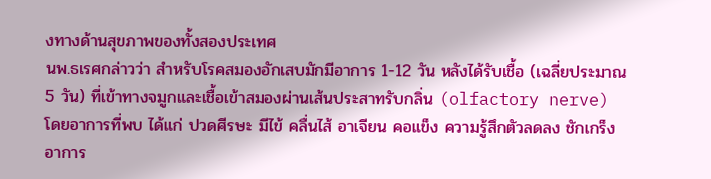งทางด้านสุขภาพของทั้งสองประเทศ
นพ.ธเรศกล่าวว่า สำหรับโรคสมองอักเสบมักมีอาการ 1-12 วัน หลังได้รับเชื้อ (เฉลี่ยประมาณ 5 วัน) ที่เข้าทางจมูกและเชื้อเข้าสมองผ่านเส้นประสาทรับกลิ่น (olfactory nerve) โดยอาการที่พบ ได้แก่ ปวดศีรษะ มีไข้ คลื่นไส้ อาเจียน คอแข็ง ความรู้สึกตัวลดลง ชักเกร็ง อาการ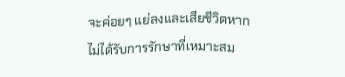จะค่อยๆ แย่ลงและเสียชีวิตหากไม่ได้รับการรักษาที่เหมาะสม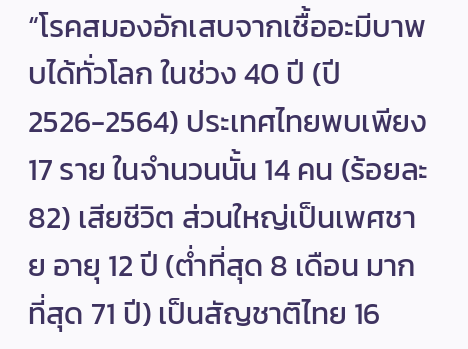“โรคสมองอักเสบจากเชื้ออะมีบาพบได้ทั่วโลก ในช่วง 40 ปี (ปี 2526-2564) ประเทศไทยพบเพียง 17 ราย ในจำนวนนั้น 14 คน (ร้อยละ 82) เสียชีวิต ส่วนใหญ่เป็นเพศชาย อายุ 12 ปี (ต่ำที่สุด 8 เดือน มากที่สุด 71 ปี) เป็นสัญชาติไทย 16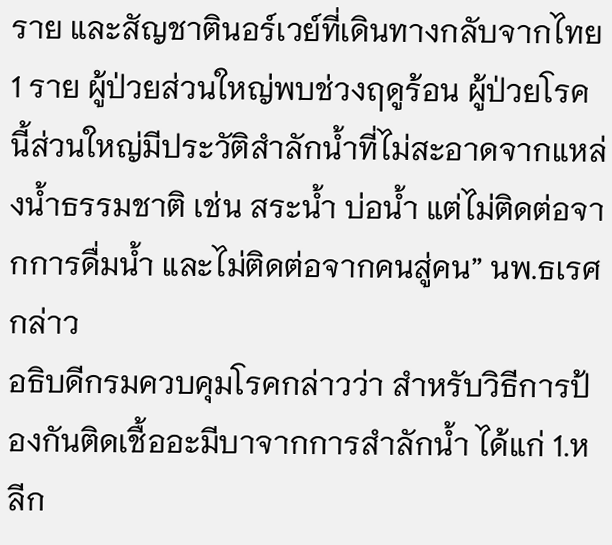ราย และสัญชาตินอร์เวย์ที่เดินทางกลับจากไทย 1 ราย ผู้ป่วยส่วนใหญ่พบช่วงฤดูร้อน ผู้ป่วยโรคนี้ส่วนใหญ่มีประวัติสำลักน้ำที่ไม่สะอาดจากแหล่งน้ำธรรมชาติ เช่น สระน้ำ บ่อน้ำ แต่ไม่ติดต่อจากการดื่มน้ำ และไม่ติดต่อจากคนสู่คน” นพ.ธเรศกล่าว
อธิบดีกรมควบคุมโรคกล่าวว่า สำหรับวิธีการป้องกันติดเชื้ออะมีบาจากการสำลักน้ำ ได้แก่ 1.หลีก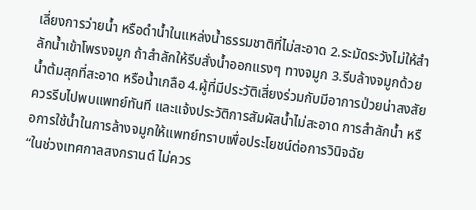เลี่ยงการว่ายน้ำ หรือดำน้ำในแหล่งน้ำธรรมชาติที่ไม่สะอาด 2.ระมัดระวังไม่ให้สำลักน้ำเข้าโพรงจมูก ถ้าสำลักให้รีบสั่งน้ำออกแรงๆ ทางจมูก 3.รีบล้างจมูกด้วยน้ำต้มสุกที่สะอาด หรือน้ำเกลือ 4.ผู้ที่มีประวัติเสี่ยงร่วมกับมีอาการป่วยน่าสงสัย ควรรีบไปพบแพทย์ทันที และแจ้งประวัติการสัมผัสน้ำไม่สะอาด การสำลักน้ำ หรือการใช้น้ำในการล้างจมูกให้แพทย์ทราบเพื่อประโยชน์ต่อการวินิจฉัย
“ในช่วงเทศกาลสงกรานต์ ไม่ควร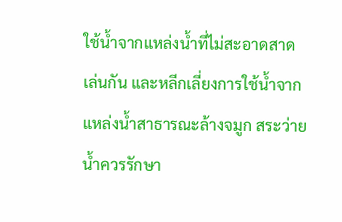ใช้น้ำจากแหล่งน้ำที่ไม่สะอาดสาดเล่นกัน และหลีกเลี่ยงการใช้น้ำจากแหล่งน้ำสาธารณะล้างจมูก สระว่ายน้ำควรรักษา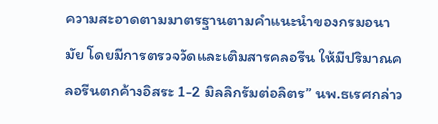ความสะอาดตามมาตรฐานตามคำแนะนำของกรมอนามัย โดยมีการตรวจวัดและเติมสารคลอรีน ให้มีปริมาณคลอรีนตกค้างอิสระ 1-2 มิลลิกรัมต่อลิตร” นพ.ธเรศกล่าว